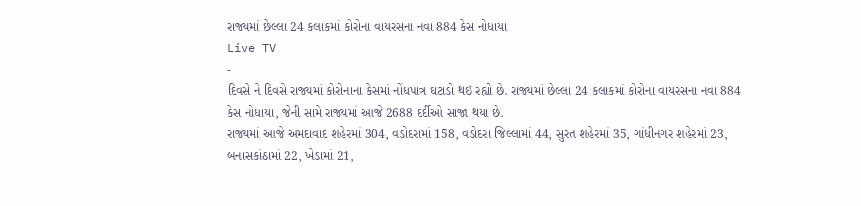રાજ્યમાં છેલ્લા 24 કલાકમાં કોરોના વાયરસના નવા 884 કેસ નોધાયા
Live TV
-
દિવસે ને દિવસે રાજ્યમાં કોરોનાના કેસમાં નોંધપાત્ર ઘટાડો થઇ રહ્યો છે. રાજ્યમાં છેલ્લા 24 કલાકમાં કોરોના વાયરસના નવા 884 કેસ નોધાયા, જેની સામે રાજ્યમાં આજે 2688 દર્દીઓ સાજા થયા છે.
રાજ્યમાં આજે અમદાવાદ શહેરમાં 304, વડોદરામાં 158, વડોદરા જિલ્લામાં 44, સુરત શહેરમાં 35, ગાંધીનગર શહેરમાં 23, બનાસકાંઠામાં 22, ખેડામાં 21,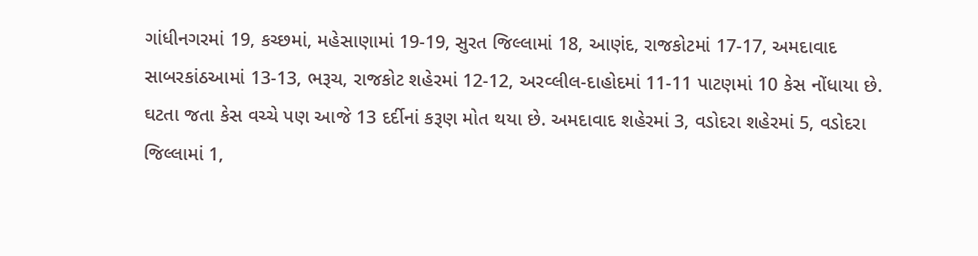ગાંધીનગરમાં 19, કચ્છમાં, મહેસાણામાં 19-19, સુરત જિલ્લામાં 18, આણંદ, રાજકોટમાં 17-17, અમદાવાદ સાબરકાંઠઆમાં 13-13, ભરૂચ, રાજકોટ શહેરમાં 12-12, અરવ્લીલ-દાહોદમાં 11-11 પાટણમાં 10 કેસ નોંધાયા છે.
ઘટતા જતા કેસ વચ્ચે પણ આજે 13 દર્દીનાં કરૂણ મોત થયા છે. અમદાવાદ શહેરમાં 3, વડોદરા શહેરમાં 5, વડોદરા જિલ્લામાં 1,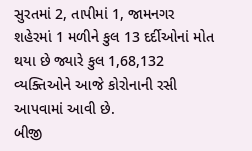સુરતમાં 2, તાપીમાં 1, જામનગર શહેરમાં 1 મળીને કુલ 13 દર્દીઓનાં મોત થયા છે જ્યારે કુલ 1,68,132 વ્યક્તિઓને આજે કોરોનાની રસી આપવામાં આવી છે.
બીજી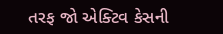તરફ જો એક્ટિવ કેસની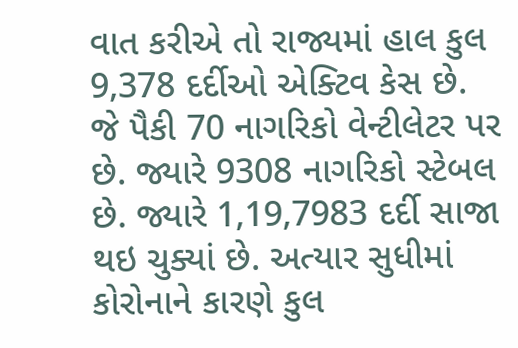વાત કરીએ તો રાજ્યમાં હાલ કુલ 9,378 દર્દીઓ એક્ટિવ કેસ છે. જે પૈકી 70 નાગરિકો વેન્ટીલેટર પર છે. જ્યારે 9308 નાગરિકો સ્ટેબલ છે. જ્યારે 1,19,7983 દર્દી સાજા થઇ ચુક્યાં છે. અત્યાર સુધીમાં કોરોનાને કારણે કુલ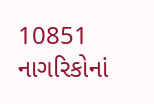10851 નાગરિકોનાં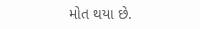મોત થયા છે.